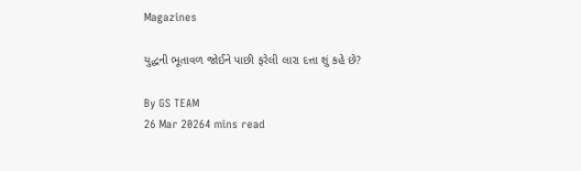Magazines

યુદ્ધની ભૂતાવળ જોઈને પાછી ફરેલી લારા દત્તા શું કહે છે?

By GS TEAM
26 Mar 20264 mins read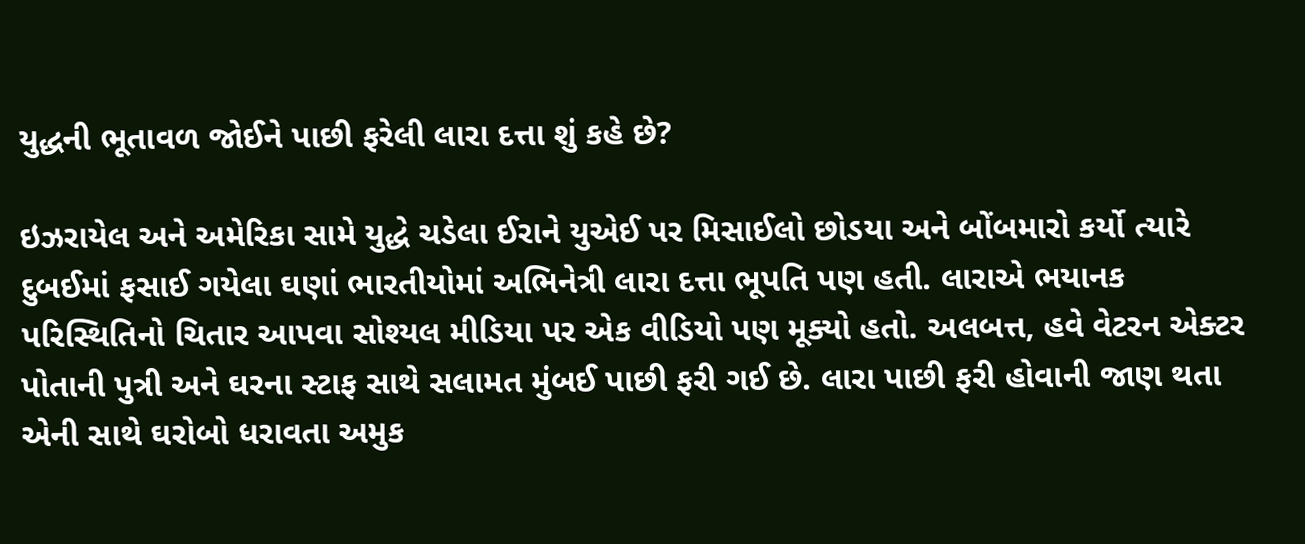યુદ્ધની ભૂતાવળ જોઈને પાછી ફરેલી લારા દત્તા શું કહે છે?

ઇઝરાયેલ અને અમેરિકા સામે યુદ્ધે ચડેલા ઈરાને યુએઈ પર મિસાઈલો છોડયા અને બોંબમારો કર્યો ત્યારે દુબઈમાં ફસાઈ ગયેલા ઘણાં ભારતીયોમાં અભિનેત્રી લારા દત્તા ભૂપતિ પણ હતી. લારાએ ભયાનક પરિસ્થિતિનો ચિતાર આપવા સોશ્યલ મીડિયા પર એક વીડિયો પણ મૂક્યો હતો. અલબત્ત, હવે વેટરન એક્ટર પોતાની પુત્રી અને ઘરના સ્ટાફ સાથે સલામત મુંબઈ પાછી ફરી ગઈ છે. લારા પાછી ફરી હોવાની જાણ થતા એની સાથે ઘરોબો ધરાવતા અમુક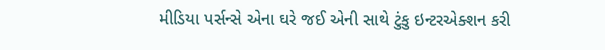મીડિયા પર્સન્સે એના ઘરે જઈ એની સાથે ટુંકુ ઇન્ટરએક્શન કરી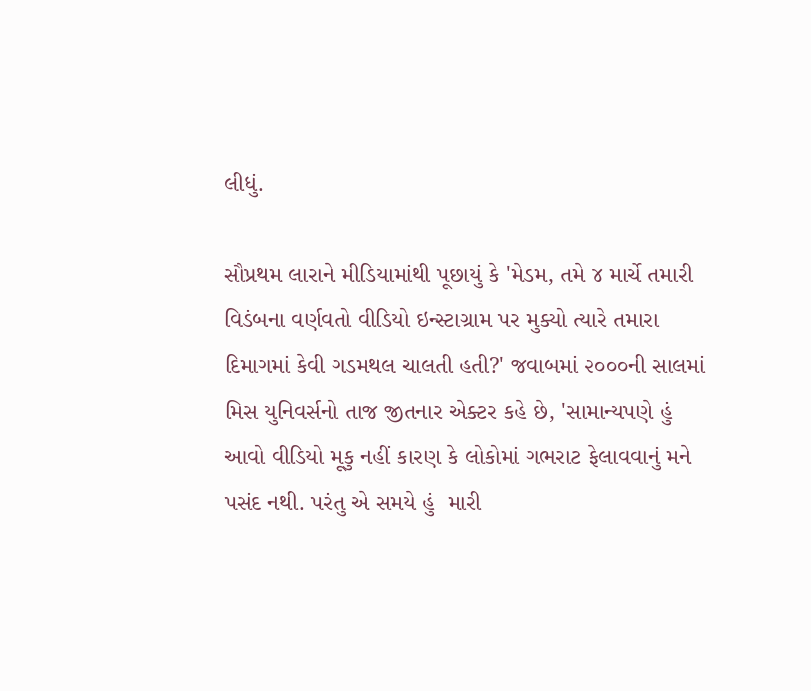લીધું.

સૌપ્રથમ લારાને મીડિયામાંથી પૂછાયું કે 'મેડમ, તમે ૪ માર્ચે તમારી વિડંબના વર્ણવતો વીડિયો ઇન્સ્ટાગ્રામ પર મુક્યો ત્યારે તમારા દિમાગમાં કેવી ગડમથલ ચાલતી હતી?' જવાબમાં ૨૦૦૦ની સાલમાં મિસ યુનિવર્સનો તાજ જીતનાર એક્ટર કહે છે, 'સામાન્યપણે હું આવો વીડિયો મૂકુ નહીં કારણ કે લોકોમાં ગભરાટ ફેલાવવાનું મને પસંદ નથી. પરંતુ એ સમયે હું  મારી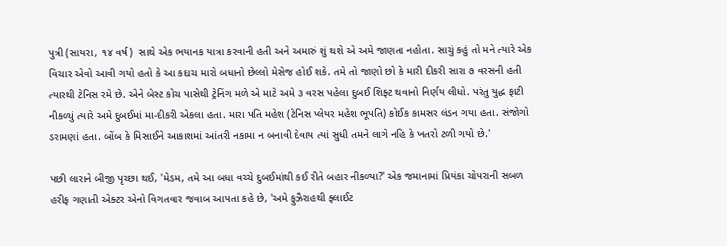પુત્રી (સાયરા, ૧૪ વર્ષ)  સાથે એક ભયાનક યાત્રા કરવાની હતી અને અમારું શું થશે એ અમે જાણતા નહોતા. સાચું કહું તો મને ત્યારે એક વિચાર એવો આવી ગયો હતો કે આ કદાચ મારો બધાનો છેલ્લો મેસેજ હોઈ શકે. તમે તો જાણો છો કે મારી દીકરી સારા ૭ વરસની હતી ત્યારથી ટેનિસ રમે છે. એને બેસ્ટ કોચ પાસેથી ટ્રેનિંગ મળે એ માટે અમે ૩ વરસ પહેલા દુબઈ શિફ્ટ થવાનો નિર્ણય લીધો. પરંતુ યુદ્ધ ફાટી નીકળ્યું ત્યારે અમે દુબઈમાં મા-દીકરી એકલા હતા. મારા પતિ મહેશ (ટેનિસ પ્લેયર મહેશ ભૂપતિ) કોઈક કામસર લંડન ગયા હતા. સંજોગો ડરામણાં હતા. બોંબ કે મિસાઈને આકાશમાં આંતરી નકામા ન બનાવી દેવાય ત્યાં સુધી તમને લાગે નહિ કે ખતરો ટળી ગયો છે.'

પછી લારાને બીજી પૃચ્છા થઈ, 'મેડમ, તમે આ બધા વચ્ચે દુબઈમાંથી કઈ રીતે બહાર નીકળ્યા?' એક જમાનામાં પ્રિયંકા ચોપરાની સબળ હરીફ ગણાતી એક્ટર એનો વિગતવાર જવાબ આપતા કહે છે, 'અમે ફુઝૈરાહથી ફ્લાઈટ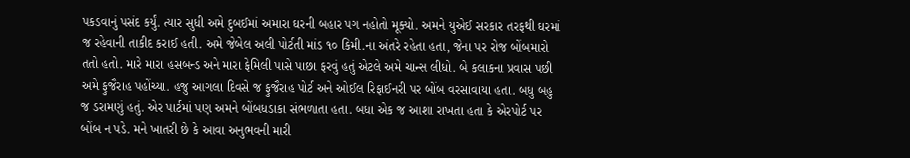પકડવાનું પસંદ કર્યું. ત્યાર સુધી અમે દુબઈમાં અમારા ઘરની બહાર પગ નહોતો મૂક્યો. અમને યુએઈ સરકાર તરફથી ઘરમાં જ રહેવાની તાકીદ કરાઈ હતી. અમે જેબેલ અલી પોર્ટતી માંડ ૧૦ કિમી.ના અંતરે રહેતા હતા, જેના પર રોજ બોંબમારો તતો હતો. મારે મારા હસબન્ડ અને મારા ફેમિલી પાસે પાછા ફરવું હતું એટલે અમે ચાન્સ લીધો. બે કલાકના પ્રવાસ પછી અમે ફુજૈરાહ પહોંચ્યા. હજુ આગલા દિવસે જ ફુજૈરાહ પોર્ટ અને ઓઈલ રિફાઈનરી પર બોંબ વરસાવાયા હતા. બધુ બહુ જ ડરામણું હતું. એર પાર્ટમાં પણ અમને બોંબધડાકા સંભળાતા હતા. બધા એક જ આશા રાખતા હતા કે એરપોર્ટ પર બોંબ ન પડે. મને ખાતરી છે કે આવા અનુભવની મારી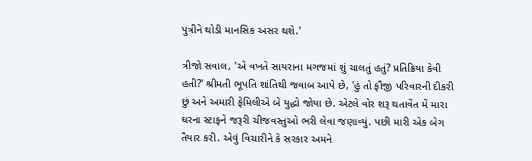પુત્રીને થોડી માનસિક અસર થશે.'

ત્રીજો સવાલ, 'એ વખતે સાયરાના મગજમાં શું ચાલતું હતું? પ્રતિક્રિયા કેવી હતી?' શ્રીમતી ભૂપતિ શાંતિથી જવાબ આપે છે, 'હું તો ફૌજી પરિવારની દીકરી છું અને અમારી ફેમિલીએ બે યુદ્ધો જોયા છે. એટલે વોર શરૂ થતાવેંત મેં મારા ઘરના સ્ટાફને જરૂરી ચીજવસ્તુઓ ભરી લેવા જણાવ્યું. પછી મારી એક બેગ તૈયાર કરી. એવું વિચારીને કે સરકાર અમને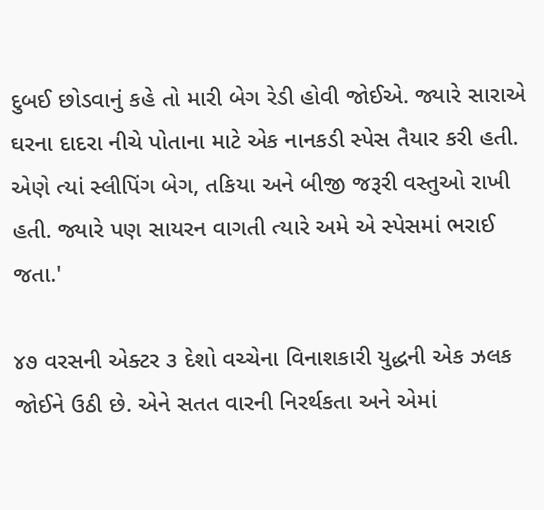દુબઈ છોડવાનું કહે તો મારી બેગ રેડી હોવી જોઈએ. જ્યારે સારાએ ઘરના દાદરા નીચે પોતાના માટે એક નાનકડી સ્પેસ તૈયાર કરી હતી. એણે ત્યાં સ્લીપિંગ બેગ, તકિયા અને બીજી જરૂરી વસ્તુઓ રાખી હતી. જ્યારે પણ સાયરન વાગતી ત્યારે અમે એ સ્પેસમાં ભરાઈ જતા.'

૪૭ વરસની એક્ટર ૩ દેશો વચ્ચેના વિનાશકારી યુદ્ધની એક ઝલક જોઈને ઉઠી છે. એને સતત વારની નિરર્થકતા અને એમાં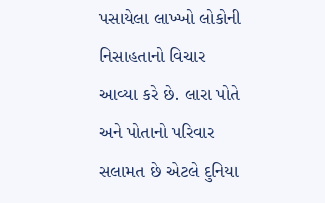પસાયેલા લાખ્ખો લોકોની નિસાહતાનો વિચાર આવ્યા કરે છે. લારા પોતે અને પોતાનો પરિવાર સલામત છે એટલે દુનિયા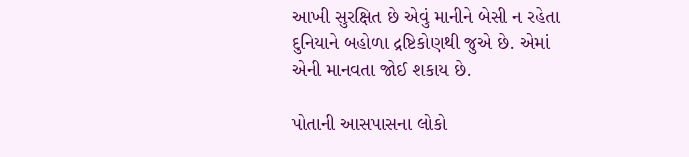આખી સુરક્ષિત છે એવું માનીને બેસી ન રહેતા દુનિયાને બહોળા દ્રષ્ટિકોણથી જુએ છે. એમાં એની માનવતા જોઈ શકાય છે.

પોતાની આસપાસના લોકો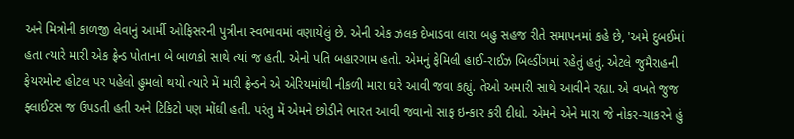અને મિત્રોની કાળજી લેવાનું આર્મી ઓફિસરની પુત્રીના સ્વભાવમાં વણાયેલું છે. એની એક ઝલક દેખાડવા લારા બહુ સહજ રીતે સમાપનમાં કહે છે, 'અમે દુબઈમાં હતા ત્યારે મારી એક ફ્રેન્ડ પોતાના બે બાળકો સાથે ત્યાં જ હતી. એનો પતિ બહારગામ હતો. એમનું ફેમિલી હાઈ-રાઈઝ બિલ્ડીંગમાં રહેતું હતું. એટલે જુમૈરાહની ફેયરમોન્ટ હોટલ પર પહેલો હુમલો થયો ત્યારે મેં મારી ફ્રેન્ડને એ એરિયમાંથી નીકળી મારા ઘરે આવી જવા કહ્યું. તેઓ અમારી સાથે આવીને રહ્યા. એ વખતે જુજ ફ્લાઈટસ જ ઉપડતી હતી અને ટિકિટો પણ મોંઘી હતી. પરંતુ મેં એમને છોડીને ભારત આવી જવાનો સાફ ઇન્કાર કરી દીધો. એમને એને મારા જે નોકર-ચાકરને હું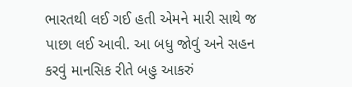ભારતથી લઈ ગઈ હતી એમને મારી સાથે જ પાછા લઈ આવી. આ બધુ જોવું અને સહન કરવું માનસિક રીતે બહુ આકરું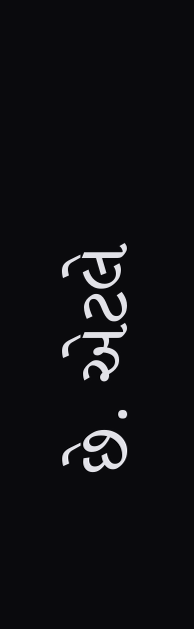છે. એટલે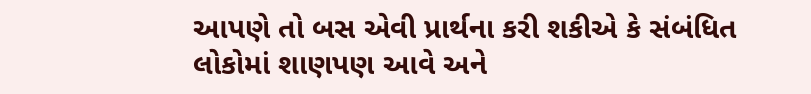આપણે તો બસ એવી પ્રાર્થના કરી શકીએ કે સંબંધિત લોકોમાં શાણપણ આવે અને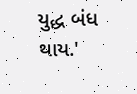યુદ્ધ બંધ થાય.'